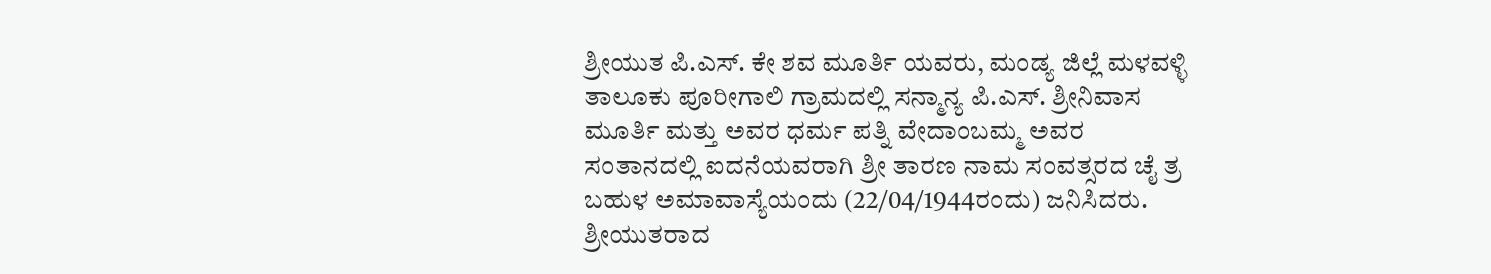ಶ್ರೀಯುತ ಪಿ.ಎಸ್. ಕೇ ಶವ ಮೂರ್ತಿ ಯವರು, ಮಂಡ್ಯ ಜಿಲ್ಲೆ ಮಳವಳ್ಳಿ ತಾಲೂಕು ಪೂರೀಗಾಲಿ ಗ್ರಾಮದಲ್ಲಿ ಸನ್ಮಾನ್ಯ ಪಿ.ಎಸ್. ಶ್ರೀನಿವಾಸ ಮೂರ್ತಿ ಮತ್ತು ಅವರ ಧರ್ಮ ಪತ್ನಿ ವೇದಾಂಬಮ್ಮ ಅವರ ಸಂತಾನದಲ್ಲಿ ಐದನೆಯವರಾಗಿ ಶ್ರೀ ತಾರಣ ನಾಮ ಸಂವತ್ಸರದ ಚೈ ತ್ರ ಬಹುಳ ಅಮಾವಾಸ್ಯೆಯಂದು (22/04/1944ರಂದು) ಜನಿಸಿದರು.
ಶ್ರೀಯುತರಾದ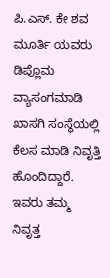ಪಿ.ಎಸ್. ಕೇ ಶವ ಮೂರ್ತಿ ಯವರು ಡಿಪ್ಲೊಮ ವ್ಯಾಸಂಗಮಾಡಿ ಖಾಸಗಿ ಸಂಸ್ಥೆಯಲ್ಲಿ ಕೆಲಸ ಮಾಡಿ ನಿವೃತ್ತಿ ಹೊಂದಿದ್ದಾರೆ. ಇವರು ತಮ್ಮ ನಿವೃತ್ತ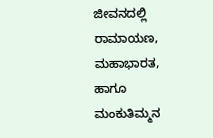ಜೀವನದಲ್ಲಿ ರಾಮಾಯಣ, ಮಹಾಭಾರತ, ಹಾಗೂ ಮಂಕುತಿಮ್ಮನ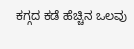ಕಗ್ಗದ ಕಡೆ ಹೆಚ್ಚಿನ ಒಲವು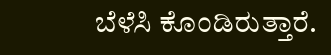ಬೆಳೆಸಿ ಕೊಂಡಿರುತ್ತಾರೆ.